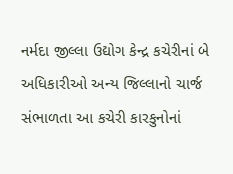નર્મદા જીલ્લા ઉદ્યોગ કેન્દ્ર કચેરીનાં બે અધિકારીઓ અન્ય જિલ્લાનો ચાર્જ સંભાળતા આ કચેરી કારકુનોનાં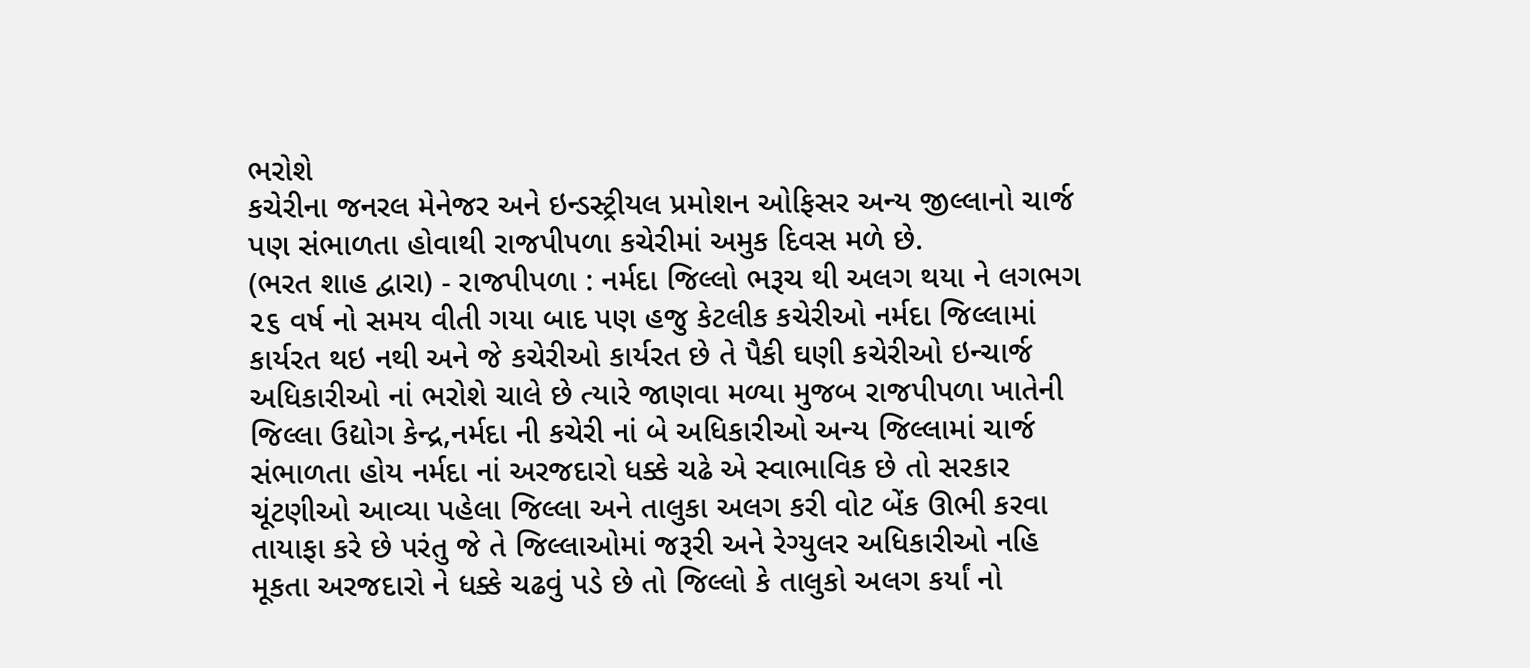ભરોશે
કચેરીના જનરલ મેનેજર અને ઇન્ડસ્ટ્રીયલ પ્રમોશન ઓફિસર અન્ય જીલ્લાનો ચાર્જ પણ સંભાળતા હોવાથી રાજપીપળા કચેરીમાં અમુક દિવસ મળે છે.
(ભરત શાહ દ્વારા) - રાજપીપળા : નર્મદા જિલ્લો ભરૂચ થી અલગ થયા ને લગભગ ૨૬ વર્ષ નો સમય વીતી ગયા બાદ પણ હજુ કેટલીક કચેરીઓ નર્મદા જિલ્લામાં કાર્યરત થઇ નથી અને જે કચેરીઓ કાર્યરત છે તે પૈકી ઘણી કચેરીઓ ઇન્ચાર્જ અધિકારીઓ નાં ભરોશે ચાલે છે ત્યારે જાણવા મળ્યા મુજબ રાજપીપળા ખાતેની જિલ્લા ઉદ્યોગ કેન્દ્ર,નર્મદા ની કચેરી નાં બે અધિકારીઓ અન્ય જિલ્લામાં ચાર્જ સંભાળતા હોય નર્મદા નાં અરજદારો ધક્કે ચઢે એ સ્વાભાવિક છે તો સરકાર ચૂંટણીઓ આવ્યા પહેલા જિલ્લા અને તાલુકા અલગ કરી વોટ બેંક ઊભી કરવા તાયાફા કરે છે પરંતુ જે તે જિલ્લાઓમાં જરૂરી અને રેગ્યુલર અધિકારીઓ નહિ મૂકતા અરજદારો ને ધક્કે ચઢવું પડે છે તો જિલ્લો કે તાલુકો અલગ કર્યાં નો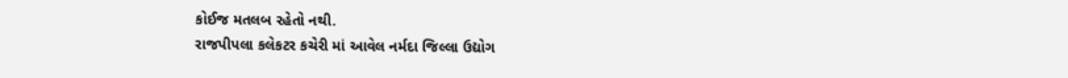કોઈજ મતલબ રહેતો નથી.
રાજપીપલા કલેકટર કચેરી માં આવેલ નર્મદા જિલ્લા ઉદ્યોગ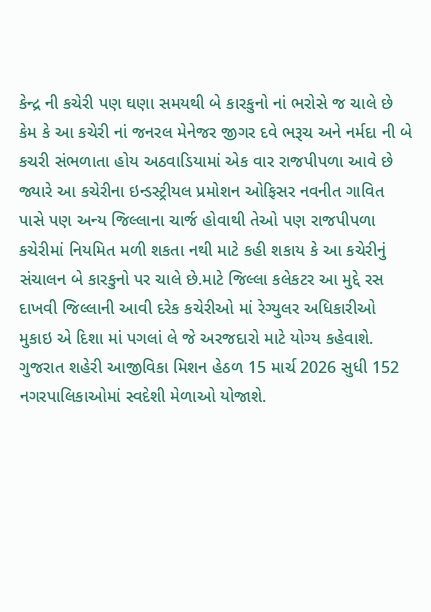કેન્દ્ર ની કચેરી પણ ઘણા સમયથી બે કારકુનો નાં ભરોસે જ ચાલે છે કેમ કે આ કચેરી નાં જનરલ મેનેજર જીગર દવે ભરૂચ અને નર્મદા ની બે કચરી સંભળાતા હોય અઠવાડિયામાં એક વાર રાજપીપળા આવે છે જ્યારે આ કચેરીના ઇન્ડસ્ટ્રીયલ પ્રમોશન ઓફિસર નવનીત ગાવિત પાસે પણ અન્ય જિલ્લાના ચાર્જ હોવાથી તેઓ પણ રાજપીપળા કચેરીમાં નિયમિત મળી શકતા નથી માટે કહી શકાય કે આ કચેરીનું સંચાલન બે કારકુનો પર ચાલે છે.માટે જિલ્લા કલેકટર આ મુદ્દે રસ દાખવી જિલ્લાની આવી દરેક કચેરીઓ માં રેગ્યુલર અધિકારીઓ મુકાઇ એ દિશા માં પગલાં લે જે અરજદારો માટે યોગ્ય કહેવાશે.
ગુજરાત શહેરી આજીવિકા મિશન હેઠળ 15 માર્ચ 2026 સુધી 152 નગરપાલિકાઓમાં સ્વદેશી મેળાઓ યોજાશે.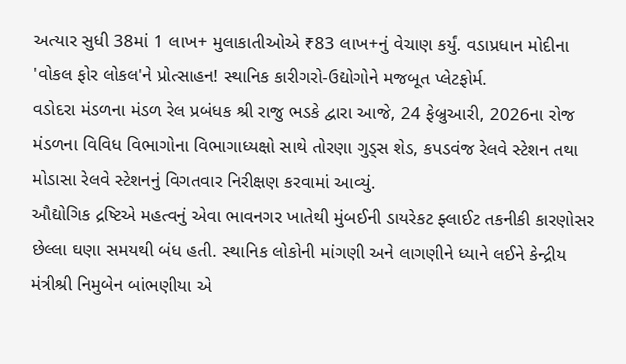અત્યાર સુધી 38માં 1 લાખ+ મુલાકાતીઓએ ₹83 લાખ+નું વેચાણ કર્યું. વડાપ્રધાન મોદીના 'વોકલ ફોર લોકલ'ને પ્રોત્સાહન! સ્થાનિક કારીગરો-ઉદ્યોગોને મજબૂત પ્લેટફોર્મ.
વડોદરા મંડળના મંડળ રેલ પ્રબંધક શ્રી રાજુ ભડકે દ્વારા આજે, 24 ફેબ્રુઆરી, 2026ના રોજ મંડળના વિવિધ વિભાગોના વિભાગાધ્યક્ષો સાથે તોરણા ગુડ્સ શેડ, કપડવંજ રેલવે સ્ટેશન તથા મોડાસા રેલવે સ્ટેશનનું વિગતવાર નિરીક્ષણ કરવામાં આવ્યું.
ઔદ્યોગિક દ્રષ્ટિએ મહત્વનું એવા ભાવનગર ખાતેથી મુંબઈની ડાયરેકટ ફ્લાઈટ તકનીકી કારણોસર છેલ્લા ઘણા સમયથી બંધ હતી. સ્થાનિક લોકોની માંગણી અને લાગણીને ધ્યાને લઈને કેન્દ્રીય મંત્રીશ્રી નિમુબેન બાંભણીયા એ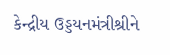કેન્દ્રીય ઉડ્ડયનમંત્રીશ્રીને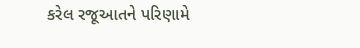કરેલ રજૂઆતને પરિણામે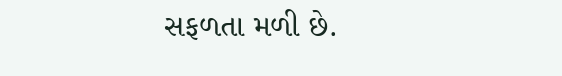સફળતા મળી છે.